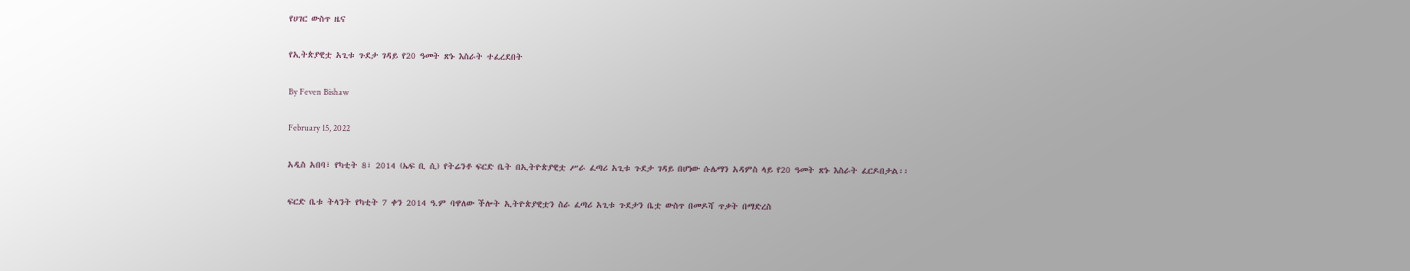የሀገር ውስጥ ዜና

የኢትጵያዊቷ አጊቱ ጉደታ ገዳይ የ20 ዓመት ጽኑ እስራት ተፈረደበት

By Feven Bishaw

February 15, 2022

አዲስ አበባ፣ የካቲት 8፣ 2014 (ኤፍ ቢ ሲ) የትሬንቶ ፍርድ ቤት በኢትዮጵያዊቷ ሥራ ፈጣሪ አጊቱ ጉደታ ገዳይ በሆነው ሱሌማን አዳምስ ላይ የ20 ዓመት ጽኑ እስራት ፈርዶበታል፡፡

ፍርድ ቤቱ ትላንት የካቲት 7 ቀን 2014 ዓ.ም ባዋለው ችሎት ኢትዮጵያዊቷን ስራ ፈጣሪ አጊቱ ጉደታን ቤቷ ውስጥ በመዶሻ ጥቃት በማድረስ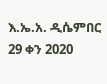እ.ኤ.አ. ዲሴምበር 29 ቀን 2020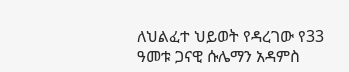ለህልፈተ ህይወት የዳረገው የ33 ዓመቱ ጋናዊ ሱሌማን አዳምስ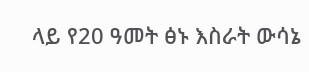ላይ የ20 ዓመት ፅኑ እስራት ውሳኔ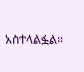አስተላልፏል።